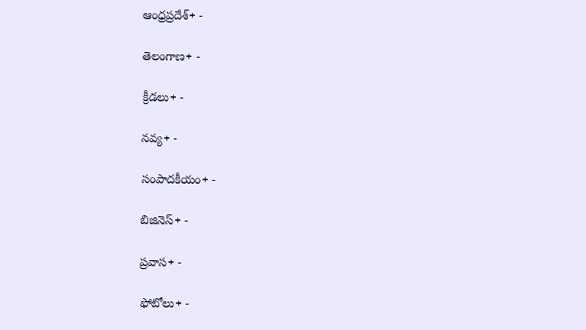ఆంధ్రప్రదేశ్+ -

తెలంగాణ+ -

క్రీడలు+ -

నవ్య+ -

సంపాదకీయం+ -

బిజినెస్+ -

ప్రవాస+ -

ఫోటోలు+ -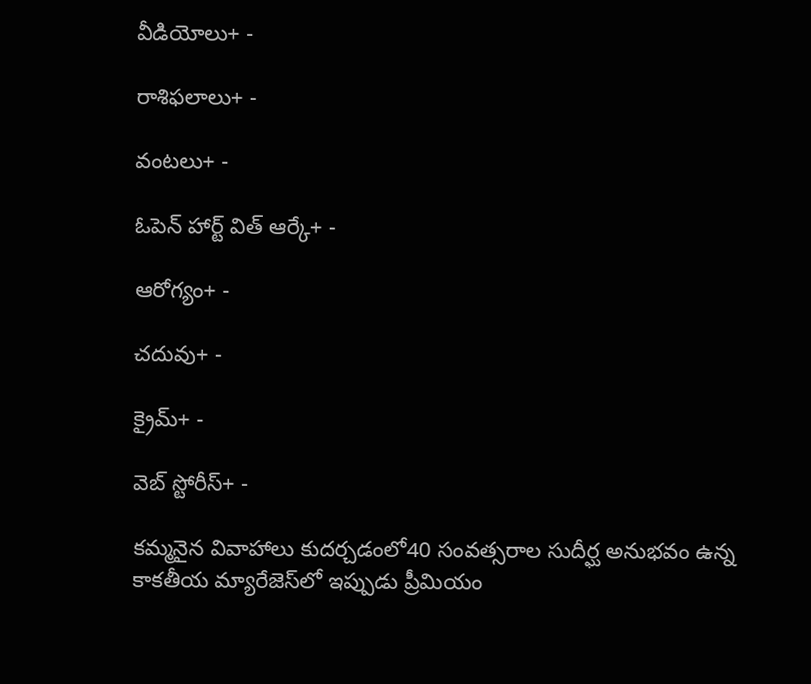వీడియోలు+ -

రాశిఫలాలు+ -

వంటలు+ -

ఓపెన్ హార్ట్ విత్ ఆర్కే+ -

ఆరోగ్యం+ -

చదువు+ -

క్రైమ్+ -

వెబ్ స్టోరీస్+ -

కమ్మనైన వివాహాలు కుదర్చడంలో40 సంవత్సరాల సుదీర్ఘ అనుభవం ఉన్న కాకతీయ మ్యారేజెస్‌లో ఇప్పుడు ప్రీమియం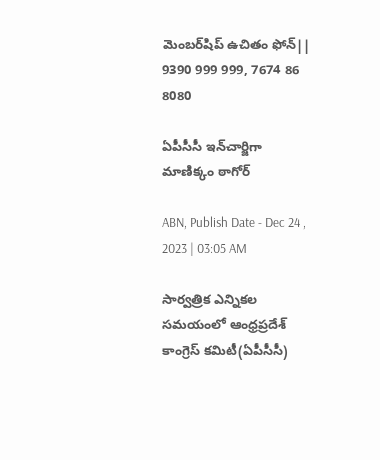మెంబర్‌షిప్‌ ఉచితం ఫోన్|| 9390 999 999, 7674 86 8080

ఏపీసీసీ ఇన్‌చార్జిగా మాణిక్కం ఠాగోర్‌

ABN, Publish Date - Dec 24 , 2023 | 03:05 AM

సార్వత్రిక ఎన్నికల సమయంలో ఆంధ్రప్రదేశ్‌ కాంగ్రెస్‌ కమిటీ(ఏపీసీసీ)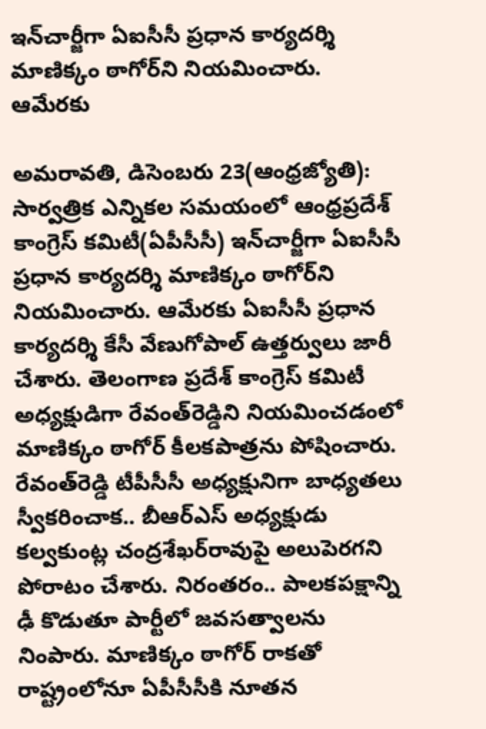ఇన్‌చార్జీగా ఏఐసీసీ ప్రధాన కార్యదర్శి మాణిక్కం ఠాగోర్‌ని నియమించారు. ఆమేరకు

అమరావతి, డిసెంబరు 23(ఆంధ్రజ్యోతి): సార్వత్రిక ఎన్నికల సమయంలో ఆంధ్రప్రదేశ్‌ కాంగ్రెస్‌ కమిటీ(ఏపీసీసీ) ఇన్‌చార్జీగా ఏఐసీసీ ప్రధాన కార్యదర్శి మాణిక్కం ఠాగోర్‌ని నియమించారు. ఆమేరకు ఏఐసీసీ ప్రధాన కార్యదర్శి కేసీ వేణుగోపాల్‌ ఉత్తర్వులు జారీ చేశారు. తెలంగాణ ప్రదేశ్‌ కాంగ్రెస్‌ కమిటీ అధ్యక్షుడిగా రేవంత్‌రెడ్డిని నియమించడంలో మాణిక్కం ఠాగోర్‌ కీలకపాత్రను పోషించారు. రేవంత్‌రెడ్డి టీపీసీసీ అధ్యక్షునిగా బాధ్యతలు స్వీకరించాక.. బీఆర్‌ఎస్‌ అధ్యక్షుడు కల్వకుంట్ల చంద్రశేఖర్‌రావుపై అలుపెరగని పోరాటం చేశారు. నిరంతరం.. పాలకపక్షాన్ని ఢీ కొడుతూ పార్టీలో జవసత్వాలను నింపారు. మాణిక్కం ఠాగోర్‌ రాకతో రాష్ట్రంలోనూ ఏపీసీసీకి నూతన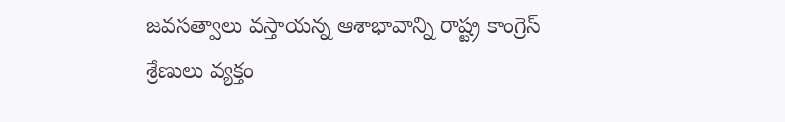జవసత్వాలు వస్తాయన్న ఆశాభావాన్ని రాష్ట్ర కాంగ్రెస్‌ శ్రేణులు వ్యక్తం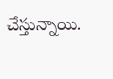చేస్తున్నాయి.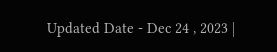Updated Date - Dec 24 , 2023 |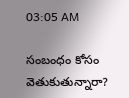03:05 AM

సంబంధం కోసం వెతుకుతున్నారా?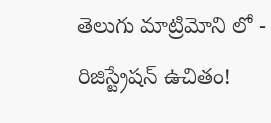తెలుగు మాట్రిమోని లో - రిజిస్ట్రేషన్ ఉచితం!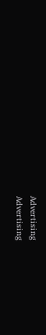Advertising
Advertising